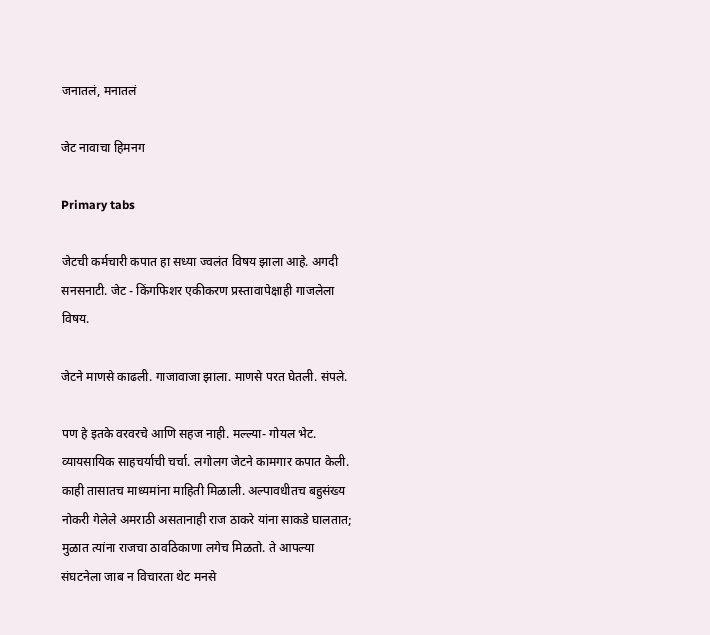जनातलं, मनातलं

जेट नावाचा हिमनग

Primary tabs

जेटची कर्मचारी कपात हा सध्या ज्वलंत विषय झाला आहे. अगदी सनसनाटी. जेट - किंगफिशर एकीकरण प्रस्तावापेक्षाही गाजलेला विषय.

जेटने माणसे काढली. गाजावाजा झाला. माणसे परत घेतली. संपले.

पण हे इतके वरवरचे आणि सहज नाही. मल्ल्या- गोयल भेट. व्यायसायिक साहचर्याची चर्चा. लगोलग जेटने कामगार कपात केली. काही तासातच माध्यमांना माहिती मिळाली. अल्पावधीतच बहुसंख्य नोकरी गेलेले अमराठी असतानाही राज ठाकरे यांना साकडे घालतात; मुळात त्यांना राजचा ठावठिकाणा लगेच मिळतो. ते आपल्या संघटनेला जाब न विचारता थेट मनसे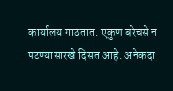कार्यालय गाठतात. एकुण बरेचसे न पटण्यासारखे दिसत आहे. अनेकदा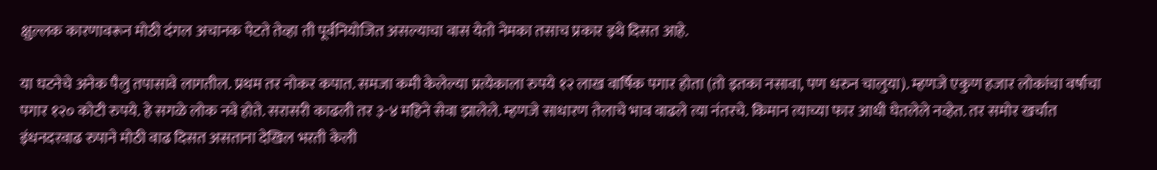क्षुल्लक कारणावरून मोठी दंगल अचानक पेटते तेव्हा ती पूर्वनियोजित असल्याचा वास येतो नेमका तसाच प्रकार इथे दिसत आहे.

या घटनेचे अनेक पैलु तपासावे लागतील. प्रथम तर नोकर कपात. समजा कमी केलेल्या प्रत्येकाला रुपये १२ लाख वार्षिक पगार होता (तो इतका नसावा, पण धरुन चालुया). म्हणजे एकुण हजार लोकांचा वर्षाचा पगार १२० कोटी रुपये. हे सगळे लोक नवे होते. सरासरी काढली तर ३-४ महिने सेवा झालेले. म्हणजे साधारण तेलाचे भाव वाढले त्या नंतरचे. किमान त्याच्या फार आधी घेतलेले नव्हेत. तर समोर खर्चात इंधनदरवाढ रुपाने मोठी वाढ दिसत असताना देखिल भरती केली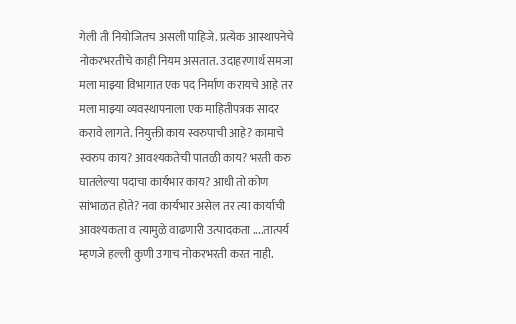गेली ती नियोजितच असली पाहिजे. प्रत्येक आस्थापनेचे नोकरभरतीचे काही नियम असतात. उदाहरणार्थ समजा मला माझ्या विभागात एक पद निर्माण करायचे आहे तर मला माझ्या व्यवस्थापनाला एक माहितीपत्रक सादर करावे लागते. नियुक्ती काय स्वरुपाची आहे? कामाचे स्वरुप काय? आवश्यकतेची पातळी काय? भरती करु घातलेल्या पदाचा कार्यभार काय? आधी तो कोण सांभाळत होते? नवा कार्यभार असेल तर त्या कार्याची आवश्यकता व त्यामुळे वाढणारी उत्पादकता ....तात्पर्य म्हणजे हल्ली कुणी उगाच नोकरभरती करत नाही.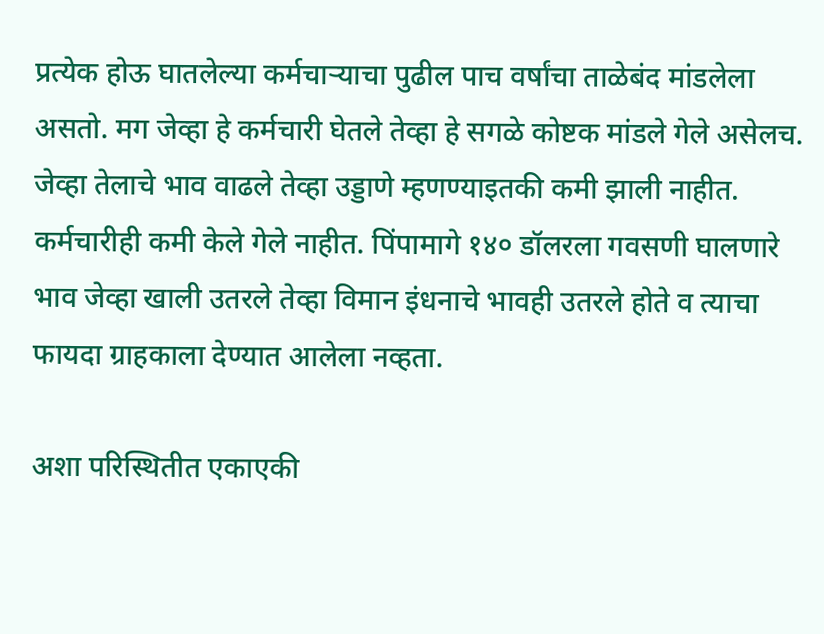प्रत्येक होऊ घातलेल्या कर्मचार्‍याचा पुढील पाच वर्षांचा ताळेबंद मांडलेला असतो. मग जेव्हा हे कर्मचारी घेतले तेव्हा हे सगळे कोष्टक मांडले गेले असेलच. जेव्हा तेलाचे भाव वाढले तेव्हा उड्डाणे म्हणण्याइतकी कमी झाली नाहीत. कर्मचारीही कमी केले गेले नाहीत. पिंपामागे १४० डॉलरला गवसणी घालणारे भाव जेव्हा खाली उतरले तेव्हा विमान इंधनाचे भावही उतरले होते व त्याचा फायदा ग्राहकाला देण्यात आलेला नव्हता.

अशा परिस्थितीत एकाएकी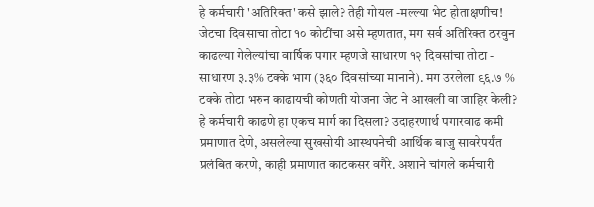हे कर्मचारी 'अतिरिक्त' कसे झाले? तेही गोयल -मल्ल्या भेट होताक्षणीच! जेटचा दिवसाचा तोटा १० कोटींचा असे म्हणतात, मग सर्व अतिरिक्त ठरवुन काढल्या गेलेल्यांचा वार्षिक पगार म्हणजे साधारण १२ दिवसांचा तोटा - साधारण ३.३% टक्के भाग (३६० दिवसांच्या मानाने). मग उरलेला ९६.७ % टक्के तोटा भरुन काढायची कोणती योजना जेट ने आखली वा जाहिर केली? हे कर्मचारी काढणे हा एकच मार्ग का दिसला? उदाहरणार्थ पगारवाढ कमी प्रमाणात देणे, असलेल्या सुखसोयी आस्थपनेची आर्थिक बाजु सावरेपर्यंत प्रलंबित करणे, काही प्रमाणात काटकसर वगैरे. अशाने चांगले कर्मचारी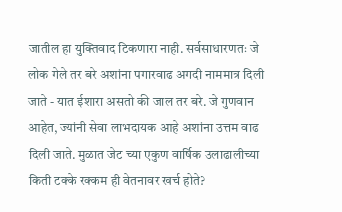जातील हा युक्तिवाद टिकणारा नाही. सर्वसाधारणतः जे लोक गेले तर बरे अशांना पगारवाढ अगदी नाममात्र दिली जाते - यात ईशारा असतो की जाल तर बरे. जे गुणवान आहेत, ज्यांनी सेवा लाभदायक आहे अशांना उत्तम वाढ दिली जाते. मुळात जेट च्या एकुण वार्षिक उलाढालीच्या किती टक्के रक्कम ही वेतनावर खर्च होते?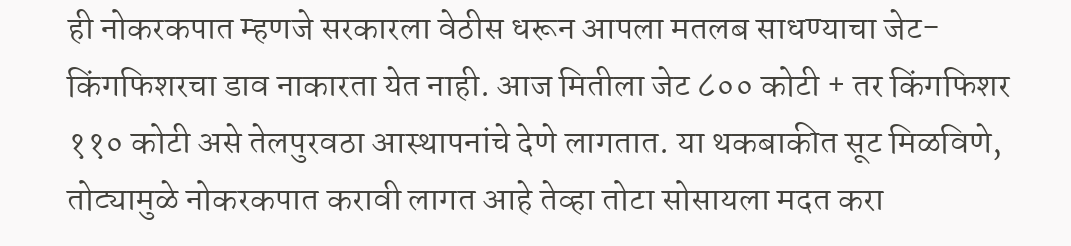ही नोकरकपात म्हणजे सरकारला वेठीस धरून आपला मतलब साधण्याचा जेट-किंगफिशरचा डाव नाकारता येत नाही. आज मितीला जेट ८०० कोटी + तर किंगफिशर ११० कोटी असे तेलपुरवठा आस्थापनांचे देणे लागतात. या थकबाकीत सूट मिळविणे, तोट्यामुळे नोकरकपात करावी लागत आहे तेव्हा तोटा सोसायला मदत करा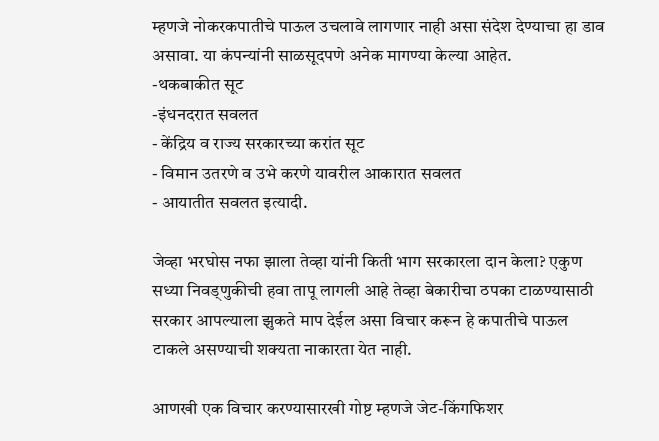म्हणजे नोकरकपातीचे पाऊल उचलावे लागणार नाही असा संदेश देण्याचा हा डाव असावा. या कंपन्यांनी साळसूदपणे अनेक मागण्या केल्या आहेत.
-थकबाकीत सूट
-इंधनदरात सवलत
- केंद्रिय व राज्य सरकारच्या करांत सूट
- विमान उतरणे व उभे करणे यावरील आकारात सवलत
- आयातीत सवलत इत्यादी.

जेव्हा भरघोस नफा झाला तेव्हा यांनी किती भाग सरकारला दान केला? एकुण सध्या निवड्णुकीची हवा तापू लागली आहे तेव्हा बेकारीचा ठपका टाळण्यासाठी सरकार आपल्याला झुकते माप देईल असा विचार करून हे कपातीचे पाऊल टाकले असण्याची शक्यता नाकारता येत नाही.

आणखी एक विचार करण्यासारखी गोष्ट म्हणजे जेट-किंगफिशर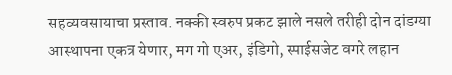सहव्यवसायाचा प्रस्ताव. नक्की स्वरुप प्रकट झाले नसले तरीही दोन दांडग्या आस्थापना एकत्र येणार, मग गो एअर, इंडिगो, स्पाईसजेट वगरे लहान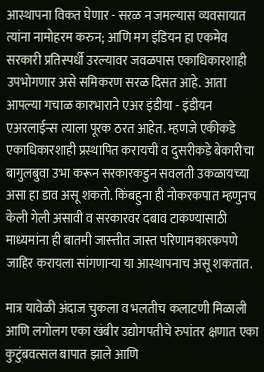आस्थापना विकत घेणार - सरळ न जमल्यास व्यवसायात त्यांना नामोहरम करुन; आणि मग इंडियन हा एकमेव सरकारी प्रतिस्पर्धी उरल्यावर जवळपास एकाधिकारशाही उपभोगणार असे समिकरण सरळ दिसत आहे. आता आपल्या गचाळ कारभाराने एअर इंडीया - इंडीयन एअरलाईन्स त्याला पूरक ठरत आहेत. म्हणजे एकीकडे एकाधिकारशाही प्रस्थापित करायची व दुसरीकडे बेकारीचा बागुलबुवा उभा करून सरकारकडुन सवलती उकळायच्या असा हा डाव असू शकतो. किंबहुना ही नोकरकपात म्हणुनच केली गेली असावी व सरकारवर दबाव टाकण्यासाठी माध्यमांना ही बातमी जास्त्तीत जास्त परिणामकारकपणे जाहिर करायला सांगणार्‍या या आस्थापनाच असू शकतात.

मात्र यावेळी अंदाज चुकला व भलतीच कलाटणी मिळाली आणि लगोलग एका खंबीर उद्योगपतीचे रुपांतर क्षणात एका कुटुंबवत्सल बापात झाले आणि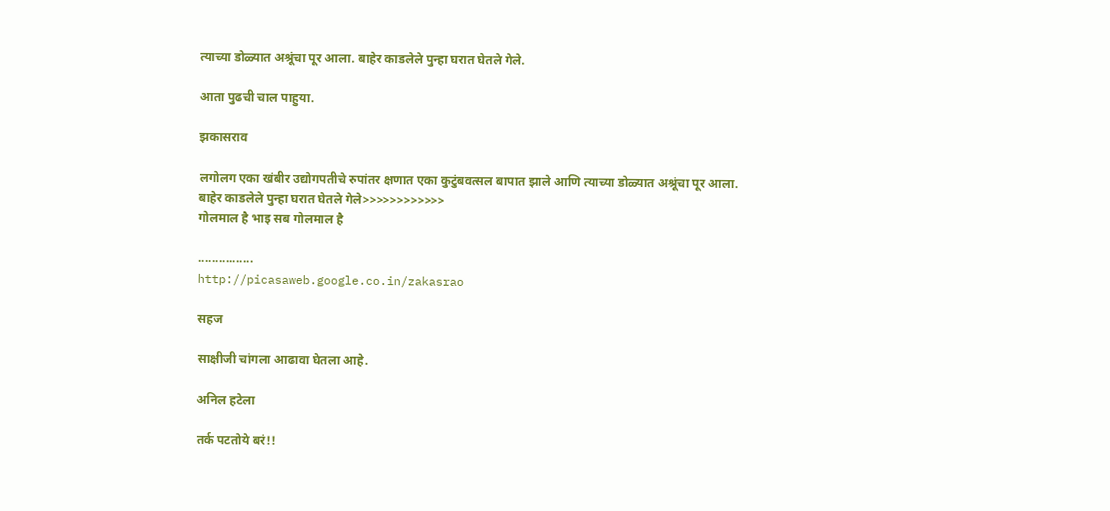त्याच्या डोळ्यात अश्रूंचा पूर आला. बाहेर काडलेले पुन्हा घरात घेतले गेले.

आता पुढची चाल पाहुया.

झकासराव

लगोलग एका खंबीर उद्योगपतीचे रुपांतर क्षणात एका कुटुंबवत्सल बापात झाले आणि त्याच्या डोळ्यात अश्रूंचा पूर आला. बाहेर काडलेले पुन्हा घरात घेतले गेले>>>>>>>>>>>>
गोलमाल है भाइ सब गोलमाल है

................
http://picasaweb.google.co.in/zakasrao

सहज

साक्षीजी चांगला आढावा घेतला आहे.

अनिल हटेला

तर्क पटतोये बरं!!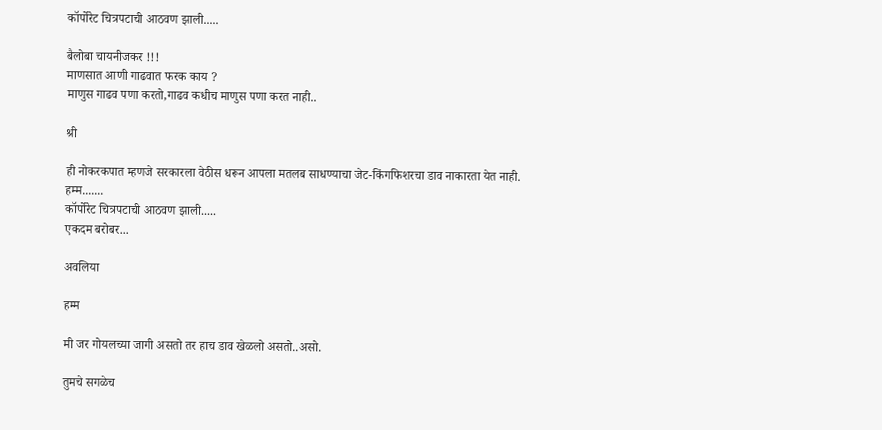कॉर्पोरेट चित्रपटाची आठवण झाली.....

बैलोबा चायनीजकर !!!
माणसात आणी गाढवात फरक काय ?
माणुस गाढव पणा करतो,गाढव कधीच माणुस पणा करत नाही..

श्री

ही नोकरकपात म्हणजे सरकारला वेठीस धरून आपला मतलब साधण्याचा जेट-किंगफिशरचा डाव नाकारता येत नाही.
हम्म.......
कॉर्पोरेट चित्रपटाची आठवण झाली.....
एकदम बरोबर...

अवलिया

हम्म

मी जर गोयलच्या जागी असतो तर हाच डाव खेळलो असतो..असो.

तुमचे सगळेच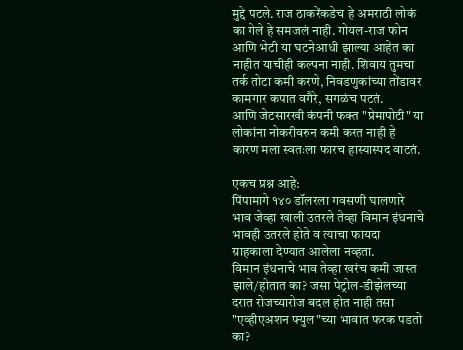मुद्दे पटले. राज ठाकरेंकडेच हे अमराठी लोकं का गेले हे समजलं नाही. गोयल-राज फोन आणि भेटी या घटनेआधी झाल्या आहेत का नाहीत याचीही कल्पना नाही. शिवाय तुमचा तर्क तोटा कमी करणे, निवडणुकांच्या तोंडावर कामगार कपात वगैरे, सगळंच पटतं.
आणि जेटसारखी कंपनी फक्त "प्रेमापोटी" या लोकांना नोकरीवरुन कमी करत नाही हे कारण मला स्वतःला फारच हास्यास्पद वाटतं.

एकच प्रश्न आहे:
पिंपामागे १४० डॉलरला गवसणी घालणारे भाव जेव्हा खाली उतरले तेव्हा विमान इंधनाचे भावही उतरले होते व त्याचा फायदा ग्राहकाला देण्यात आलेला नव्हता.
विमान इंधनाचे भाव तेव्हा खरंच कमी जास्त झाले/होतात का? जसा पेट्रोल-डीझेलच्या दरात रोजच्यारोज बदल होत नाही तसा "एव्हीएअशन फ्युल"च्या भावात फरक पडतो का?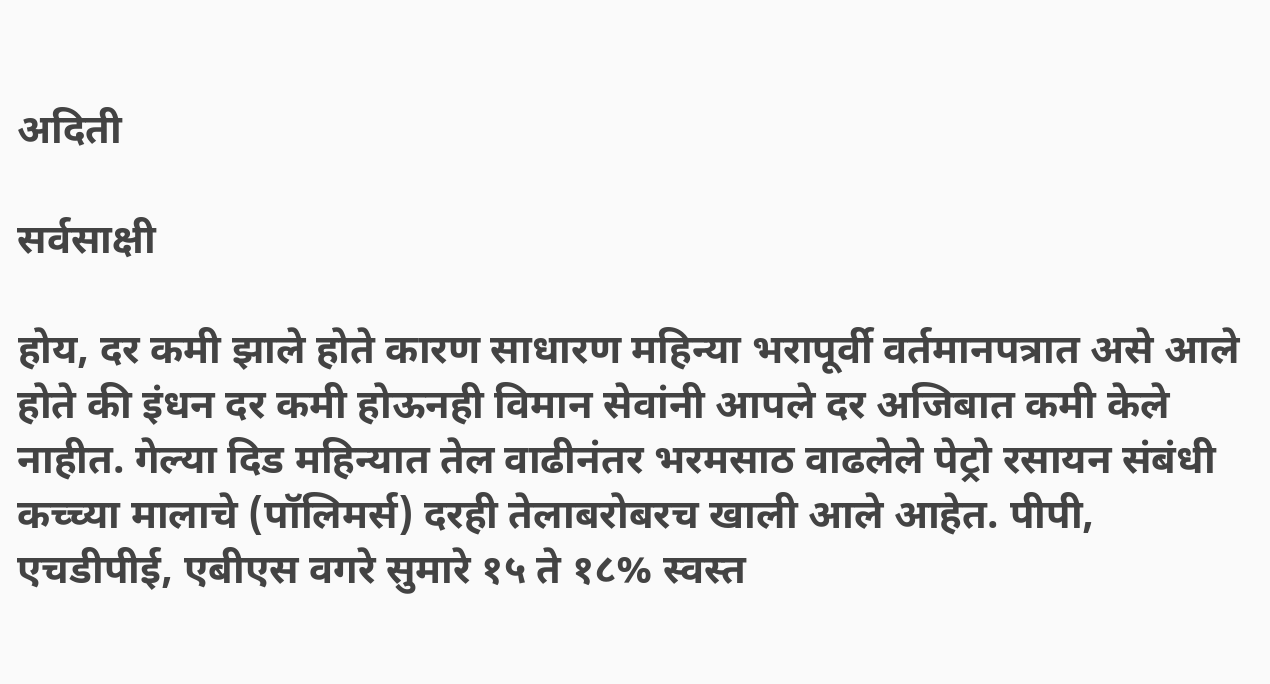अदिती

सर्वसाक्षी

होय, दर कमी झाले होते कारण साधारण महिन्या भरापूर्वी वर्तमानपत्रात असे आले होते की इंधन दर कमी होऊनही विमान सेवांनी आपले दर अजिबात कमी केले नाहीत. गेल्या दिड महिन्यात तेल वाढीनंतर भरमसाठ वाढलेले पेट्रो रसायन संबंधी कच्च्या मालाचे (पॉलिमर्स) दरही तेलाबरोबरच खाली आले आहेत. पीपी, एचडीपीई, एबीएस वगरे सुमारे १५ ते १८% स्वस्त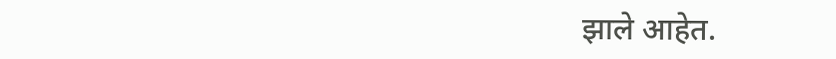झाले आहेत.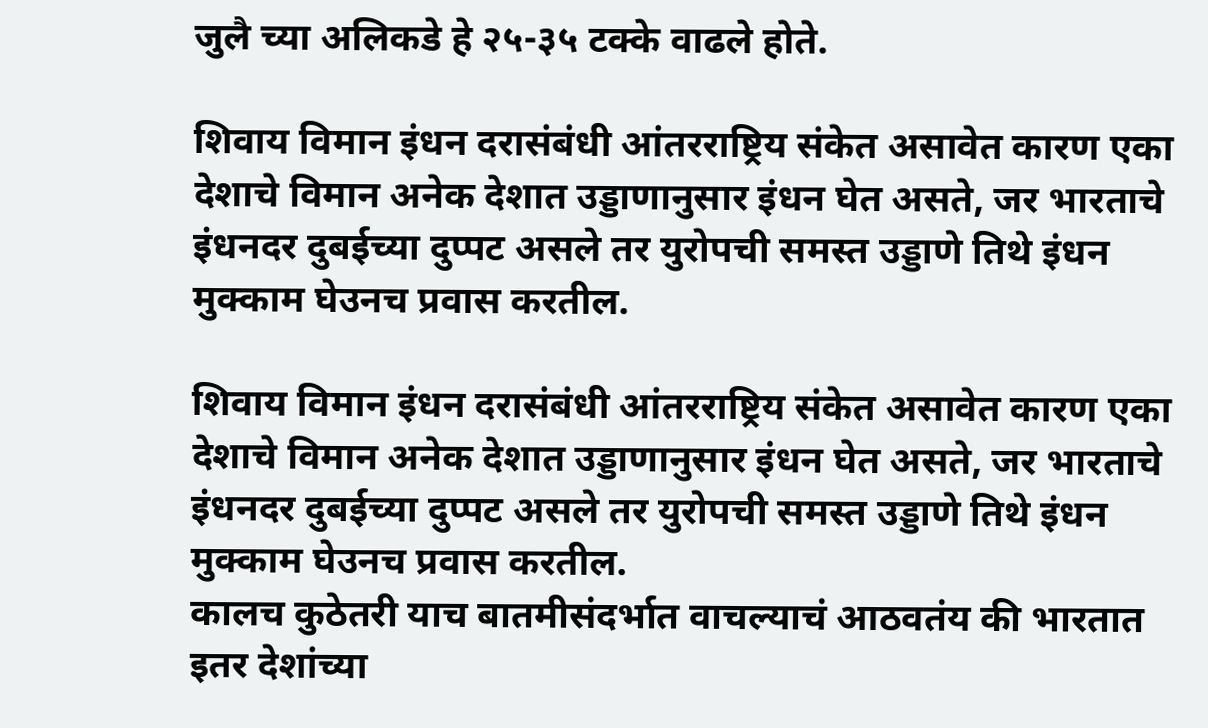जुलै च्या अलिकडे हे २५-३५ टक्के वाढले होते.

शिवाय विमान इंधन दरासंबंधी आंतरराष्ट्रिय संकेत असावेत कारण एका देशाचे विमान अनेक देशात उड्डाणानुसार इंधन घेत असते, जर भारताचे इंधनदर दुबईच्या दुप्पट असले तर युरोपची समस्त उड्डाणे तिथे इंधन मुक्काम घेउनच प्रवास करतील.

शिवाय विमान इंधन दरासंबंधी आंतरराष्ट्रिय संकेत असावेत कारण एका देशाचे विमान अनेक देशात उड्डाणानुसार इंधन घेत असते, जर भारताचे इंधनदर दुबईच्या दुप्पट असले तर युरोपची समस्त उड्डाणे तिथे इंधन मुक्काम घेउनच प्रवास करतील.
कालच कुठेतरी याच बातमीसंदर्भात वाचल्याचं आठवतंय की भारतात इतर देशांच्या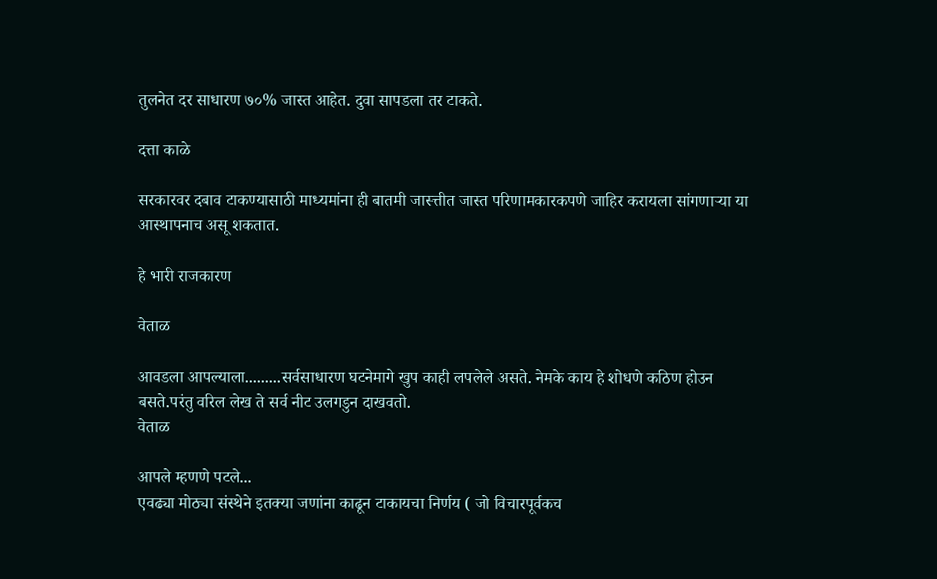तुलनेत दर साधारण ७०% जास्त आहेत. दुवा सापडला तर टाकते.

दत्ता काळे

सरकारवर दबाव टाकण्यासाठी माध्यमांना ही बातमी जास्त्तीत जास्त परिणामकारकपणे जाहिर करायला सांगणार्‍या या आस्थापनाच असू शकतात.

हे भारी राजकारण

वेताळ

आवडला आपल्याला.........सर्वसाधारण घटनेमागे खुप काही लपलेले असते. नेमके काय हे शोधणे कठिण होउन बसते.परंतु वरिल लेख ते सर्व नीट उलगडुन दाखवतो.
वेताळ

आपले म्हणणे पटले...
एवढ्या मोठ्या संस्थेने इतक्या जणांना काढून टाकायचा निर्णय ( जो विचारपूर्वकच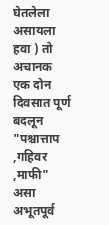घेतलेला असायला हवा ) तो अचानक एक दोन दिवसात पूर्ण बदलून "पश्चात्ताप ,गहिवर ,माफी" असा अभूतपूर्व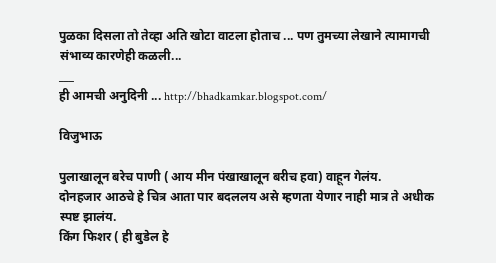पुळका दिसला तो तेव्हा अति खोटा वाटला होताच ... पण तुमच्या लेखाने त्यामागची संभाव्य कारणेही कळली...
___
ही आमची अनुदिनी ... http://bhadkamkar.blogspot.com/

विजुभाऊ

पुलाखालून बरेच पाणी ( आय मीन पंखाखालून बरीच हवा) वाहून गेलंय.
दोनहजार आठचे हे चित्र आता पार बदललय असे म्हणता येणार नाही मात्र ते अधीक स्पष्ट झालंय.
किंग फिशर ( ही बुडेल हे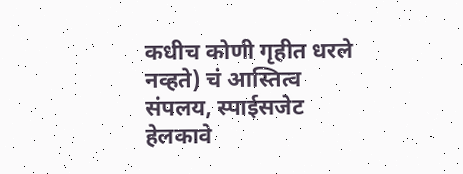कधीच कोणी गृहीत धरले नव्हते) चं आस्तित्व संपलय, स्पाईसजेट हेलकावे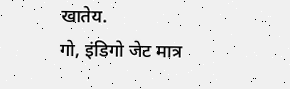खातेय.
गो, इंडिगो जेट मात्र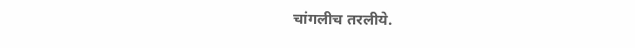चांगलीच तरलीये.